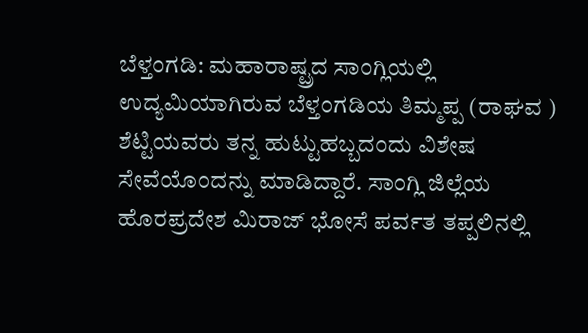ಬೆಳ್ತಂಗಡಿ: ಮಹಾರಾಷ್ಟ್ರದ ಸಾಂಗ್ಲಿಯಲ್ಲಿ ಉದ್ಯಮಿಯಾಗಿರುವ ಬೆಳ್ತಂಗಡಿಯ ತಿಮ್ಮಪ್ಪ (ರಾಘವ ) ಶೆಟ್ಟಿಯವರು ತನ್ನ ಹುಟ್ಟುಹಬ್ಬದಂದು ವಿಶೇಷ ಸೇವೆಯೊಂದನ್ನು ಮಾಡಿದ್ದಾರೆ. ಸಾಂಗ್ಲಿ ಜಿಲ್ಲೆಯ ಹೊರಪ್ರದೇಶ ಮಿರಾಜ್ ಭೋಸೆ ಪರ್ವತ ತಪ್ಪಲಿನಲ್ಲಿ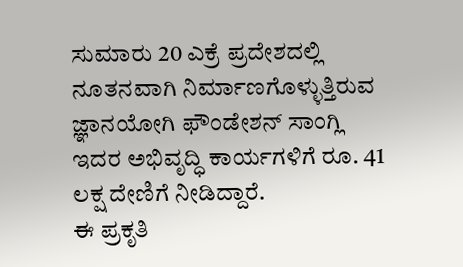ಸುಮಾರು 20 ಎಕ್ರೆ ಪ್ರದೇಶದಲ್ಲಿ ನೂತನವಾಗಿ ನಿರ್ಮಾಣಗೊಳ್ಳುತ್ತಿರುವ ಜ್ಞಾನಯೋಗಿ ಫೌಂಡೇಶನ್ ಸಾಂಗ್ಲಿ ಇದರ ಅಭಿವೃದ್ಧಿ ಕಾರ್ಯಗಳಿಗೆ ರೂ. 41 ಲಕ್ಷ ದೇಣಿಗೆ ನೀಡಿದ್ದಾರೆ.
ಈ ಪ್ರಕೃತಿ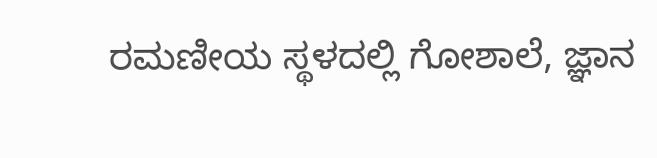ರಮಣೀಯ ಸ್ಥಳದಲ್ಲಿ ಗೋಶಾಲೆ, ಜ್ಞಾನ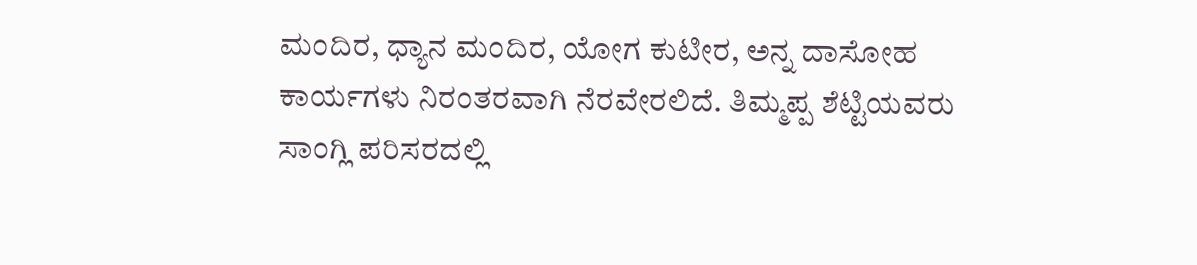ಮಂದಿರ, ಧ್ಯಾನ ಮಂದಿರ, ಯೋಗ ಕುಟೀರ, ಅನ್ನ ದಾಸೋಹ ಕಾರ್ಯಗಳು ನಿರಂತರವಾಗಿ ನೆರವೇರಲಿದೆ. ತಿಮ್ಮಪ್ಪ ಶೆಟ್ಟಿಯವರು ಸಾಂಗ್ಲಿ ಪರಿಸರದಲ್ಲಿ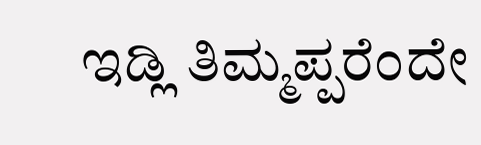ಇಡ್ಲಿ ತಿಮ್ಮಪ್ಪರೆಂದೇ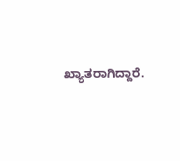ಖ್ಯಾತರಾಗಿದ್ದಾರೆ.